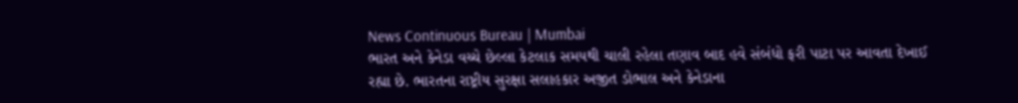News Continuous Bureau | Mumbai
ભારત અને કેનેડા વચ્ચે છેલ્લા કેટલાક સમયથી ચાલી રહેલા તણાવ બાદ હવે સંબંધો ફરી પાટા પર આવતા દેખાઈ રહ્યા છે. ભારતના રાષ્ટ્રીય સુરક્ષા સલાહકાર અજીત ડોભાલ અને કેનેડાના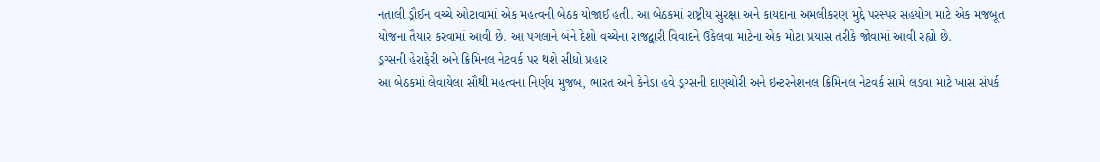નતાલી ડ્રૌઈન વચ્ચે ઓટાવામાં એક મહત્વની બેઠક યોજાઈ હતી. આ બેઠકમાં રાષ્ટ્રીય સુરક્ષા અને કાયદાના અમલીકરણ મુદ્દે પરસ્પર સહયોગ માટે એક મજબૂત યોજના તૈયાર કરવામાં આવી છે. આ પગલાને બંને દેશો વચ્ચેના રાજદ્વારી વિવાદને ઉકેલવા માટેના એક મોટા પ્રયાસ તરીકે જોવામાં આવી રહ્યો છે.
ડ્રગ્સની હેરાફેરી અને ક્રિમિનલ નેટવર્ક પર થશે સીધો પ્રહાર
આ બેઠકમાં લેવાયેલા સૌથી મહત્વના નિર્ણય મુજબ, ભારત અને કેનેડા હવે ડ્રગ્સની દાણચોરી અને ઇન્ટરનેશનલ ક્રિમિનલ નેટવર્ક સામે લડવા માટે ખાસ સંપર્ક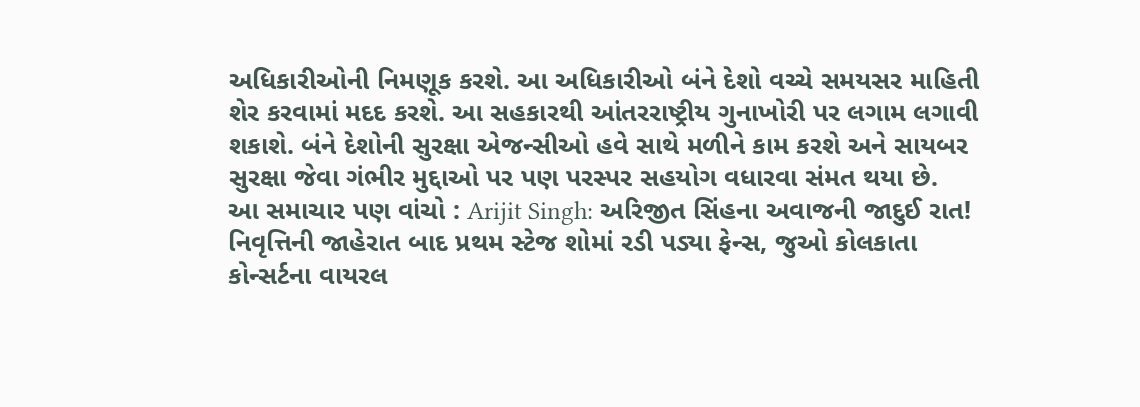અધિકારીઓની નિમણૂક કરશે. આ અધિકારીઓ બંને દેશો વચ્ચે સમયસર માહિતી શેર કરવામાં મદદ કરશે. આ સહકારથી આંતરરાષ્ટ્રીય ગુનાખોરી પર લગામ લગાવી શકાશે. બંને દેશોની સુરક્ષા એજન્સીઓ હવે સાથે મળીને કામ કરશે અને સાયબર સુરક્ષા જેવા ગંભીર મુદ્દાઓ પર પણ પરસ્પર સહયોગ વધારવા સંમત થયા છે.
આ સમાચાર પણ વાંચો : Arijit Singh: અરિજીત સિંહના અવાજની જાદુઈ રાત! નિવૃત્તિની જાહેરાત બાદ પ્રથમ સ્ટેજ શોમાં રડી પડ્યા ફેન્સ, જુઓ કોલકાતા કોન્સર્ટના વાયરલ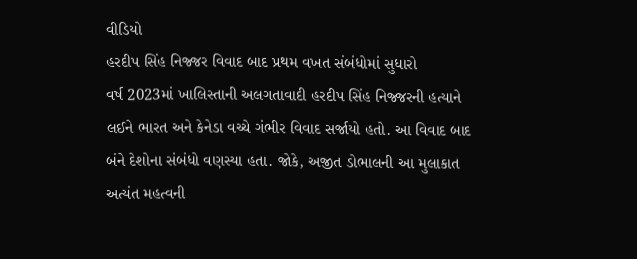વીડિયો
હરદીપ સિંહ નિજ્જર વિવાદ બાદ પ્રથમ વખત સંબંધોમાં સુધારો
વર્ષ 2023માં ખાલિસ્તાની અલગતાવાદી હરદીપ સિંહ નિજ્જરની હત્યાને લઈને ભારત અને કેનેડા વચ્ચે ગંભીર વિવાદ સર્જાયો હતો. આ વિવાદ બાદ બંને દેશોના સંબંધો વણસ્યા હતા. જોકે, અજીત ડોભાલની આ મુલાકાત અત્યંત મહત્વની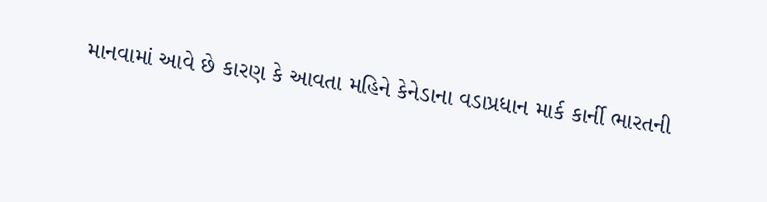માનવામાં આવે છે કારણ કે આવતા મહિને કેનેડાના વડાપ્રધાન માર્ક કાર્ની ભારતની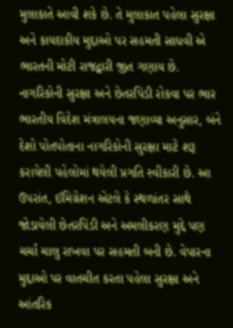મુલાકાતે આવી શકે છે. તે મુલાકાત પહેલા સુરક્ષા અને કાયદાકીય મુદ્દાઓ પર સહમતી સાધવી એ ભારતની મોટી રાજદ્વારી જીત ગણાય છે.
નાગરિકોની સુરક્ષા અને છેતરપિંડી રોકવા પર ભાર
ભારતીય વિદેશ મંત્રાલયના જણાવ્યા અનુસાર, બંને દેશો પોતપોતાના નાગરિકોની સુરક્ષા માટે શરૂ કરાયેલી પહેલોમાં થયેલી પ્રગતિ સ્વીકારી છે. આ ઉપરાંત, ઈમિગ્રેશન એટલે કે સ્થળાંતર સાથે જોડાયેલી છેતરપિંડી અને અમલીકરણ મુદ્દે પણ ચર્ચા ચાલુ રાખવા પર સહમતી બની છે. વેપારના મુદ્દાઓ પર વાતચીત કરતા પહેલા સુરક્ષા અને આંતરિક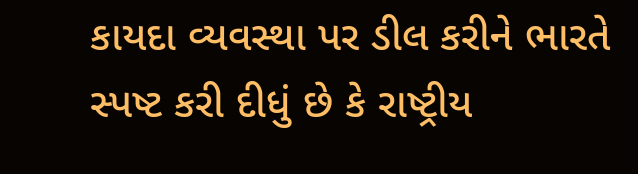કાયદા વ્યવસ્થા પર ડીલ કરીને ભારતે સ્પષ્ટ કરી દીધું છે કે રાષ્ટ્રીય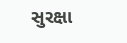સુરક્ષા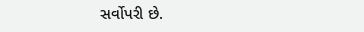સર્વોપરી છે.